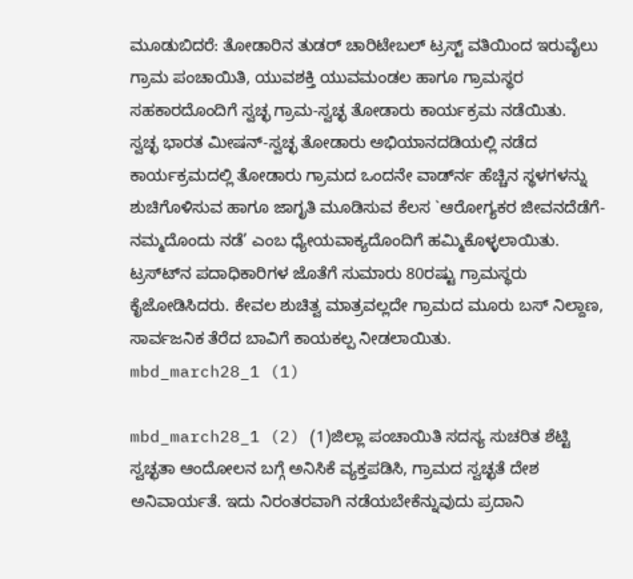ಮೂಡುಬಿದರೆ: ತೋಡಾರಿನ ತುಡರ್ ಚಾರಿಟೇಬಲ್ ಟ್ರಸ್ಟ್ ವತಿಯಿಂದ ಇರುವೈಲು ಗ್ರಾಮ ಪಂಚಾಯಿತಿ, ಯುವಶಕ್ತಿ ಯುವಮಂಡಲ ಹಾಗೂ ಗ್ರಾಮಸ್ಥರ ಸಹಕಾರದೊಂದಿಗೆ ಸ್ವಚ್ಛ ಗ್ರಾಮ-ಸ್ವಚ್ಛ ತೋಡಾರು ಕಾರ್ಯಕ್ರಮ ನಡೆಯಿತು.
ಸ್ವಚ್ಛ ಭಾರತ ಮೀಷನ್-ಸ್ವಚ್ಛ ತೋಡಾರು ಅಭಿಯಾನದಡಿಯಲ್ಲಿ ನಡೆದ ಕಾರ್ಯಕ್ರಮದಲ್ಲಿ ತೋಡಾರು ಗ್ರಾಮದ ಒಂದನೇ ವಾರ್ಡ್‍ನ ಹೆಚ್ಚಿನ ಸ್ಥಳಗಳನ್ನು ಶುಚಿಗೊಳಿಸುವ ಹಾಗೂ ಜಾಗೃತಿ ಮೂಡಿಸುವ ಕೆಲಸ `ಆರೋಗ್ಯಕರ ಜೀವನದೆಡೆಗೆ-ನಮ್ಮದೊಂದು ನಡೆ’ ಎಂಬ ಧ್ಯೇಯವಾಕ್ಯದೊಂದಿಗೆ ಹಮ್ಮಿಕೊಳ್ಳಲಾಯಿತು. ಟ್ರಸ್ಟ್‍ನ ಪದಾಧಿಕಾರಿಗಳ ಜೊತೆಗೆ ಸುಮಾರು 80ರಷ್ಟು ಗ್ರಾಮಸ್ಥರು ಕೈಜೋಡಿಸಿದರು. ಕೇವಲ ಶುಚಿತ್ವ ಮಾತ್ರವಲ್ಲದೇ ಗ್ರಾಮದ ಮೂರು ಬಸ್ ನಿಲ್ದಾಣ, ಸಾರ್ವಜನಿಕ ತೆರೆದ ಬಾವಿಗೆ ಕಾಯಕಲ್ಪ ನೀಡಲಾಯಿತು.
mbd_march28_1 (1)

mbd_march28_1 (2) (1)ಜಿಲ್ಲಾ ಪಂಚಾಯಿತಿ ಸದಸ್ಯ ಸುಚರಿತ ಶೆಟ್ಟಿ ಸ್ವಚ್ಛತಾ ಆಂದೋಲನ ಬಗ್ಗೆ ಅನಿಸಿಕೆ ವ್ಯಕ್ತಪಡಿಸಿ, ಗ್ರಾಮದ ಸ್ವಚ್ಛತೆ ದೇಶ ಅನಿವಾರ್ಯತೆ. ಇದು ನಿರಂತರವಾಗಿ ನಡೆಯಬೇಕೆನ್ನುವುದು ಪ್ರದಾನಿ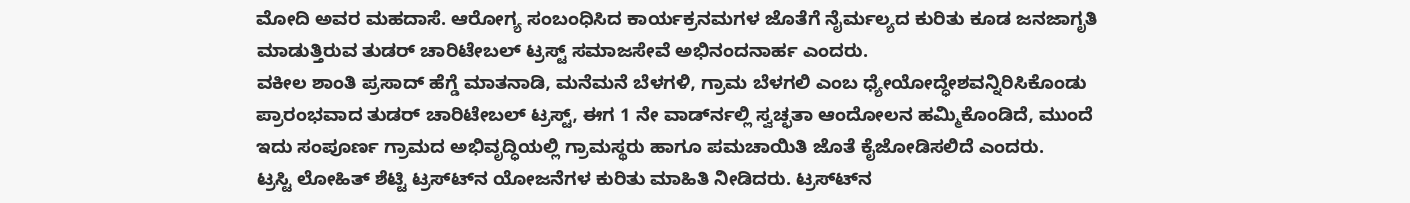ಮೋದಿ ಅವರ ಮಹದಾಸೆ. ಆರೋಗ್ಯ ಸಂಬಂಧಿಸಿದ ಕಾರ್ಯಕ್ರನಮಗಳ ಜೊತೆಗೆ ನೈರ್ಮಲ್ಯದ ಕುರಿತು ಕೂಡ ಜನಜಾಗೃತಿ ಮಾಡುತ್ತಿರುವ ತುಡರ್ ಚಾರಿಟೇಬಲ್ ಟ್ರಸ್ಟ್ ಸಮಾಜಸೇವೆ ಅಭಿನಂದನಾರ್ಹ ಎಂದರು.
ವಕೀಲ ಶಾಂತಿ ಪ್ರಸಾದ್ ಹೆಗ್ಡೆ ಮಾತನಾಡಿ, ಮನೆಮನೆ ಬೆಳಗಳಿ, ಗ್ರಾಮ ಬೆಳಗಲಿ ಎಂಬ ಧ್ಯೇಯೋದ್ಧೇಶವನ್ನಿರಿಸಿಕೊಂಡು ಪ್ರಾರಂಭವಾದ ತುಡರ್ ಚಾರಿಟೇಬಲ್ ಟ್ರಸ್ಟ್, ಈಗ 1 ನೇ ವಾರ್ಡ್‍ನಲ್ಲಿ ಸ್ವಚ್ಛತಾ ಆಂದೋಲನ ಹಮ್ಮಿಕೊಂಡಿದೆ, ಮುಂದೆ ಇದು ಸಂಪೂರ್ಣ ಗ್ರಾಮದ ಅಭಿವೃದ್ಧಿಯಲ್ಲಿ ಗ್ರಾಮಸ್ಥರು ಹಾಗೂ ಪಮಚಾಯಿತಿ ಜೊತೆ ಕೈಜೋಡಿಸಲಿದೆ ಎಂದರು.
ಟ್ರಸ್ಟಿ ಲೋಹಿತ್ ಶೆಟ್ಟಿ ಟ್ರಸ್ಟ್‍ನ ಯೋಜನೆಗಳ ಕುರಿತು ಮಾಹಿತಿ ನೀಡಿದರು. ಟ್ರಸ್ಟ್‍ನ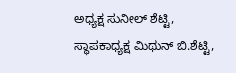ಅಧ್ಯಕ್ಷ ಸುನೀಲ್ ಶೆಟ್ಟಿ, ಸ್ಥಾಪಕಾಧ್ಯಕ್ಷ ಮಿಥುನ್ ಬಿ.ಶೆಟ್ಟಿ,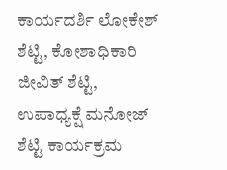ಕಾರ್ಯದರ್ಶಿ ಲೋಕೇಶ್ ಶೆಟ್ಟಿ, ಕೋಶಾಧಿಕಾರಿ ಜೀವಿತ್ ಶೆಟ್ಟಿ, ಉಪಾಧ್ಯಕ್ಷೆ ಮನೋಜ್ ಶೆಟ್ಟಿ ಕಾರ್ಯಕ್ರಮ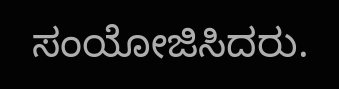ಸಂಯೋಜಿಸಿದರು.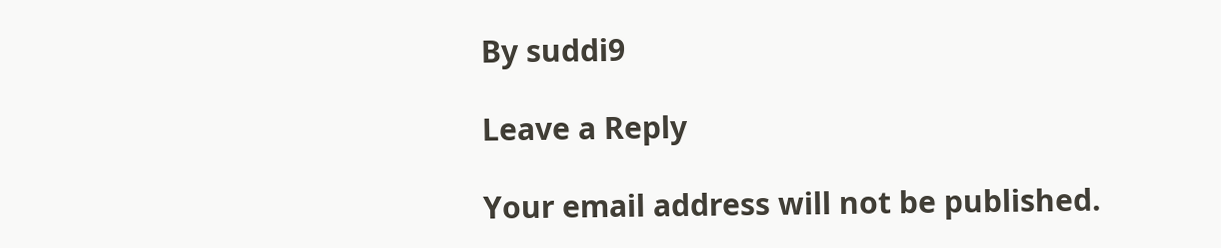By suddi9

Leave a Reply

Your email address will not be published.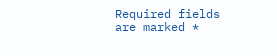Required fields are marked *